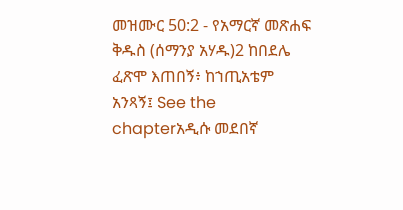መዝሙር 50:2 - የአማርኛ መጽሐፍ ቅዱስ (ሰማንያ አሃዱ)2 ከበደሌ ፈጽሞ እጠበኝ፥ ከኀጢአቴም አንጻኝ፤ See the chapterአዲሱ መደበኛ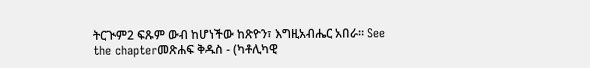ትርጒም2 ፍጹም ውብ ከሆነችው ከጽዮን፣ እግዚአብሔር አበራ። See the chapterመጽሐፍ ቅዱስ - (ካቶሊካዊ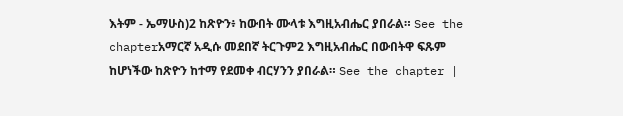እትም - ኤማሁስ)2 ከጽዮን፥ ከውበት ሙላቱ እግዚአብሔር ያበራል። See the chapterአማርኛ አዲሱ መደበኛ ትርጉም2 እግዚአብሔር በውበትዋ ፍጹም ከሆነችው ከጽዮን ከተማ የደመቀ ብርሃንን ያበራል። See the chapter |